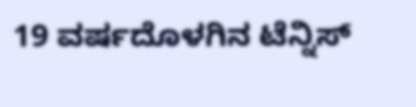19 ವರ್ಷದೊಳಗಿನ ಟೆನ್ನಿಸ್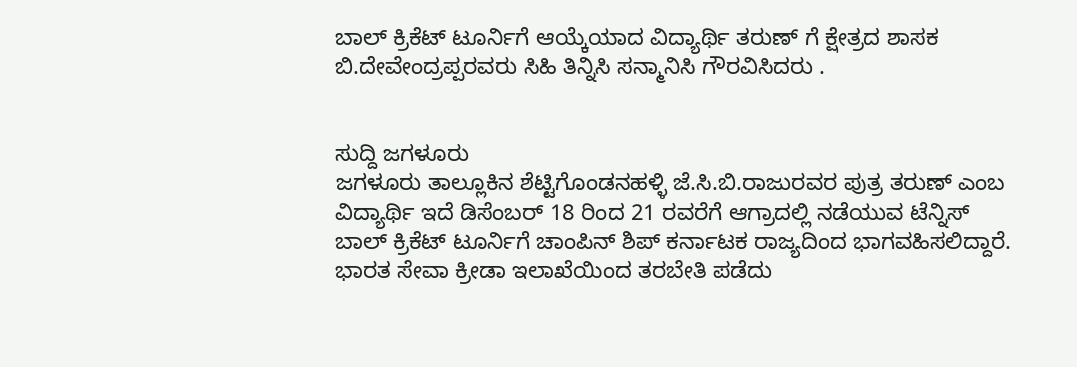ಬಾಲ್‌ ಕ್ರಿಕೆಟ್ ಟೂರ್ನಿಗೆ ಆಯ್ಕೆಯಾದ ವಿದ್ಯಾರ್ಥಿ ತರುಣ್ ಗೆ ಕ್ಷೇತ್ರದ ಶಾಸಕ ಬಿ.ದೇವೇಂದ್ರಪ್ಪರವರು ಸಿಹಿ ತಿನ್ನಿಸಿ ಸನ್ಮಾನಿಸಿ ಗೌರವಿಸಿದರು .


ಸುದ್ದಿ ಜಗಳೂರು
ಜಗಳೂರು‌ ತಾಲ್ಲೂಕಿನ ಶೆಟ್ಟಿಗೊಂಡನಹಳ್ಳಿ ಜೆ.ಸಿ‌.ಬಿ.ರಾಜುರವರ ಪುತ್ರ ತರುಣ್ ಎಂಬ ವಿದ್ಯಾರ್ಥಿ ಇದೆ‌ ಡಿಸೆಂಬರ್ 18 ರಿಂದ 21 ರವರೆಗೆ ಆಗ್ರಾದಲ್ಲಿ‌ ನಡೆಯುವ ಟೆನ್ನಿಸ್ ಬಾಲ್ ಕ್ರಿಕೆಟ್ ಟೂರ್ನಿಗೆ ಚಾಂಪಿನ್ ಶಿಪ್ ಕರ್ನಾಟಕ ರಾಜ್ಯದಿಂದ ಭಾಗವಹಿಸಲಿದ್ದಾರೆ. ಭಾರತ ಸೇವಾ ಕ್ರೀಡಾ ಇಲಾಖೆಯಿಂದ ತರಬೇತಿ ಪಡೆದು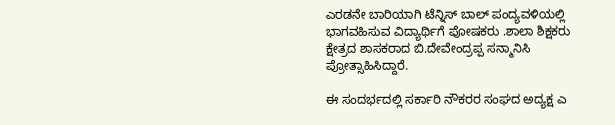ಎರಡನೇ ಬಾರಿಯಾಗಿ ಟೆನ್ನಿಸ್ ಬಾಲ್ ಪಂದ್ಯವಳಿಯಲ್ಲಿ ಭಾಗವಹಿಸುವ ವಿದ್ಯಾರ್ಥಿಗೆ ಪೋಷಕರು .ಶಾಲಾ ಶಿಕ್ಷಕರು ಕ್ಷೇತ್ರದ ಶಾಸಕರಾದ ಬಿ.ದೇವೇಂದ್ರಪ್ಪ ಸನ್ಮಾನಿಸಿ ಪ್ರೋತ್ಸಾಹಿಸಿದ್ದಾರೆ.

ಈ ಸಂದರ್ಭದಲ್ಲಿ ಸರ್ಕಾರಿ ನೌಕರರ ಸಂಘದ ಅದ್ಯಕ್ಷ ಎ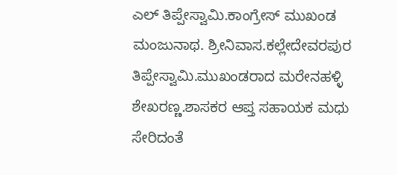ಎಲ್ ತಿಪ್ಪೇಸ್ವಾಮಿ.ಕಾಂಗ್ರೇಸ್ ಮುಖಂಡ ಮಂಜುನಾಥ. ಶ್ರೀನಿವಾಸ.ಕಲ್ಲೇದೇವರಪುರ ತಿಪ್ಪೇಸ್ವಾಮಿ.ಮುಖಂಡರಾದ ಮರೇನಹಳ್ಳಿ‌ ಶೇಖರಣ್ಣ.ಶಾಸಕರ ಆಪ್ತ ಸಹಾಯಕ ಮಧು ಸೇರಿದಂತೆ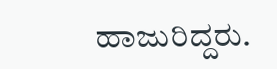ಹಾಜುರಿದ್ದರು.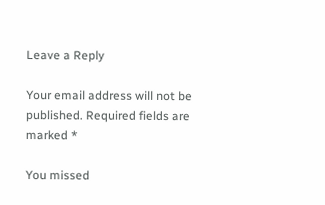Leave a Reply

Your email address will not be published. Required fields are marked *

You missed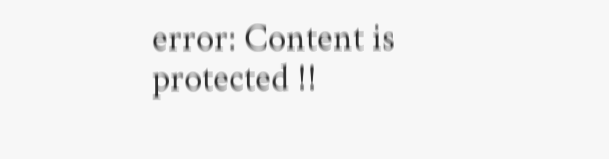error: Content is protected !!